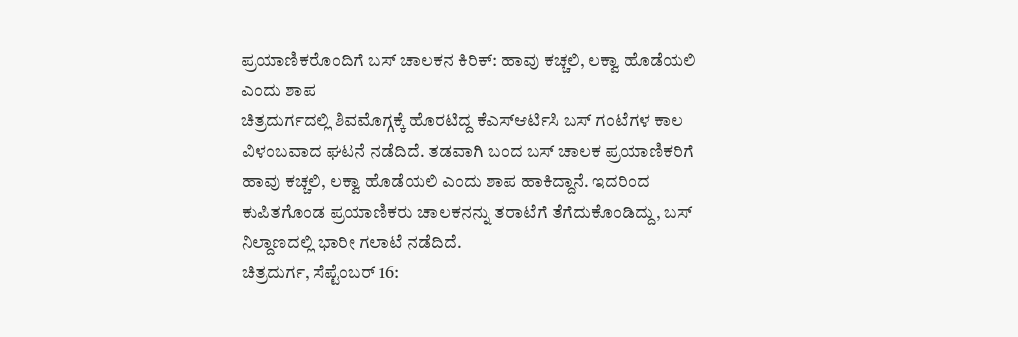ಪ್ರಯಾಣಿಕರೊಂದಿಗೆ ಬಸ್ ಚಾಲಕನ ಕಿರಿಕ್: ಹಾವು ಕಚ್ಚಲಿ, ಲಕ್ವಾ ಹೊಡೆಯಲಿ ಎಂದು ಶಾಪ
ಚಿತ್ರದುರ್ಗದಲ್ಲಿ ಶಿವಮೊಗ್ಗಕ್ಕೆ ಹೊರಟಿದ್ದ ಕೆಎಸ್ಆರ್ಟಿಸಿ ಬಸ್ ಗಂಟೆಗಳ ಕಾಲ ವಿಳಂಬವಾದ ಘಟನೆ ನಡೆದಿದೆ. ತಡವಾಗಿ ಬಂದ ಬಸ್ ಚಾಲಕ ಪ್ರಯಾಣಿಕರಿಗೆ ಹಾವು ಕಚ್ಚಲಿ, ಲಕ್ವಾ ಹೊಡೆಯಲಿ ಎಂದು ಶಾಪ ಹಾಕಿದ್ದಾನೆ. ಇದರಿಂದ ಕುಪಿತಗೊಂಡ ಪ್ರಯಾಣಿಕರು ಚಾಲಕನನ್ನು ತರಾಟೆಗೆ ತೆಗೆದುಕೊಂಡಿದ್ದು, ಬಸ್ ನಿಲ್ದಾಣದಲ್ಲಿ ಭಾರೀ ಗಲಾಟೆ ನಡೆದಿದೆ.
ಚಿತ್ರದುರ್ಗ, ಸೆಪ್ಟೆಂಬರ್ 16: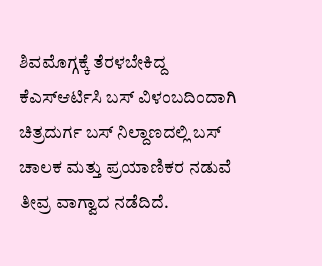ಶಿವಮೊಗ್ಗಕ್ಕೆ ತೆರಳಬೇಕಿದ್ದ ಕೆಎಸ್ಆರ್ಟಿಸಿ ಬಸ್ ವಿಳಂಬದಿಂದಾಗಿ ಚಿತ್ರದುರ್ಗ ಬಸ್ ನಿಲ್ದಾಣದಲ್ಲಿ ಬಸ್ ಚಾಲಕ ಮತ್ತು ಪ್ರಯಾಣಿಕರ ನಡುವೆ ತೀವ್ರ ವಾಗ್ವಾದ ನಡೆದಿದೆ.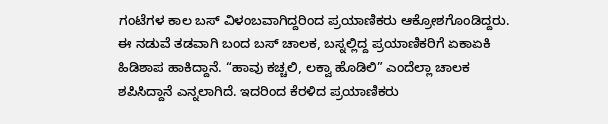ಗಂಟೆಗಳ ಕಾಲ ಬಸ್ ವಿಳಂಬವಾಗಿದ್ದರಿಂದ ಪ್ರಯಾಣಿಕರು ಆಕ್ರೋಶಗೊಂಡಿದ್ದರು. ಈ ನಡುವೆ ತಡವಾಗಿ ಬಂದ ಬಸ್ ಚಾಲಕ, ಬಸ್ನಲ್ಲಿದ್ದ ಪ್ರಯಾಣಿಕರಿಗೆ ಏಕಾಏಕಿ ಹಿಡಿಶಾಪ ಹಾಕಿದ್ದಾನೆ. “ಹಾವು ಕಚ್ಚಲಿ, ಲಕ್ವಾ ಹೊಡಿಲಿ” ಎಂದೆಲ್ಲಾ ಚಾಲಕ ಶಪಿಸಿದ್ದಾನೆ ಎನ್ನಲಾಗಿದೆ. ಇದರಿಂದ ಕೆರಳಿದ ಪ್ರಯಾಣಿಕರು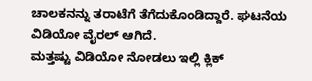ಚಾಲಕನನ್ನು ತರಾಟೆಗೆ ತೆಗೆದುಕೊಂಡಿದ್ದಾರೆ. ಘಟನೆಯ ವಿಡಿಯೋ ವೈರಲ್ ಆಗಿದೆ.
ಮತ್ತಷ್ಟು ವಿಡಿಯೋ ನೋಡಲು ಇಲ್ಲಿ ಕ್ಲಿಕ್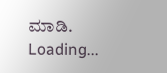ಮಾಡಿ.
Loading...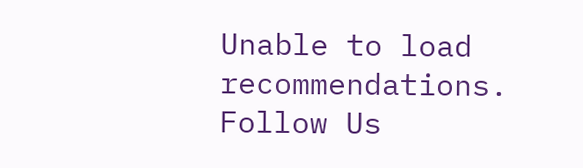Unable to load recommendations.
Follow Us